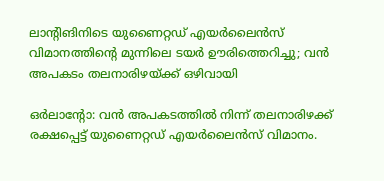ലാൻ്റിങിനിടെ യുണൈറ്റഡ് എയർലൈൻസ് വിമാനത്തിൻ്റെ മുന്നിലെ ടയർ ഊരിത്തെറിച്ചു; വൻ അപകടം തലനാരിഴയ്ക്ക് ഒഴിവായി

ഒർലാൻ്റോ: വൻ അപകടത്തിൽ നിന്ന് തലനാരിഴക്ക് രക്ഷപ്പെട്ട് യുണൈറ്റഡ് എയർലൈൻസ് വിമാനം.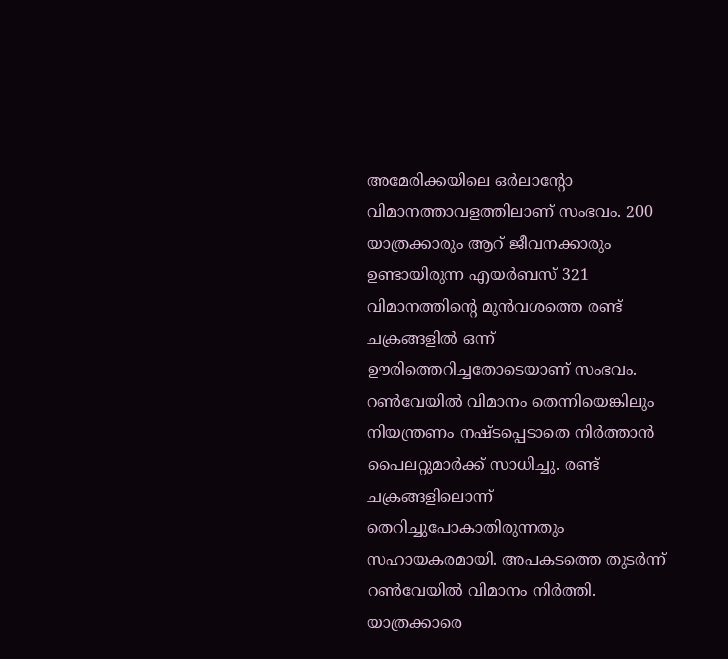അമേരിക്കയിലെ ഒർലാൻ്റോ വിമാനത്താവളത്തിലാണ് സംഭവം. 200 യാത്രക്കാരും ആറ് ജീവനക്കാരും ഉണ്ടായിരുന്ന എയർബസ് 321 വിമാനത്തിൻ്റെ മുൻവശത്തെ രണ്ട് ചക്രങ്ങളിൽ ഒന്ന് ഊരിത്തെറിച്ചതോടെയാണ് സംഭവം. റൺവേയിൽ വിമാനം തെന്നിയെങ്കിലും നിയന്ത്രണം നഷ്ടപ്പെടാതെ നിർത്താൻ പൈലറ്റുമാർക്ക് സാധിച്ചു. രണ്ട് ചക്രങ്ങളിലൊന്ന് തെറിച്ചുപോകാതിരുന്നതും സഹായകരമായി. അപകടത്തെ തുടർന്ന് റൺവേയിൽ വിമാനം നിർത്തി. യാത്രക്കാരെ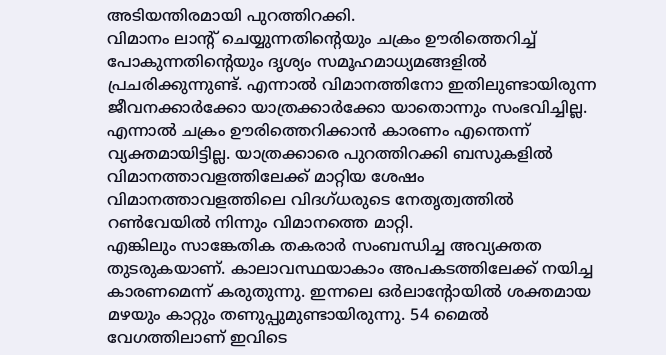അടിയന്തിരമായി പുറത്തിറക്കി.
വിമാനം ലാൻ്റ് ചെയ്യുന്നതിൻ്റെയും ചക്രം ഊരിത്തെറിച്ച് പോകുന്നതിൻ്റെയും ദൃശ്യം സമൂഹമാധ്യമങ്ങളിൽ പ്രചരിക്കുന്നുണ്ട്. എന്നാൽ വിമാനത്തിനോ ഇതിലുണ്ടായിരുന്ന ജീവനക്കാർക്കോ യാത്രക്കാർക്കോ യാതൊന്നും സംഭവിച്ചില്ല. എന്നാൽ ചക്രം ഊരിത്തെറിക്കാൻ കാരണം എന്തെന്ന് വ്യക്തമായിട്ടില്ല. യാത്രക്കാരെ പുറത്തിറക്കി ബസുകളിൽ വിമാനത്താവളത്തിലേക്ക് മാറ്റിയ ശേഷം വിമാനത്താവളത്തിലെ വിദഗ്ധരുടെ നേതൃത്വത്തിൽ റൺവേയിൽ നിന്നും വിമാനത്തെ മാറ്റി.
എങ്കിലും സാങ്കേതിക തകരാർ സംബന്ധിച്ച അവ്യക്തത തുടരുകയാണ്. കാലാവസ്ഥയാകാം അപകടത്തിലേക്ക് നയിച്ച കാരണമെന്ന് കരുതുന്നു. ഇന്നലെ ഒർലാൻ്റോയിൽ ശക്തമായ മഴയും കാറ്റും തണുപ്പുമുണ്ടായിരുന്നു. 54 മൈൽ വേഗത്തിലാണ് ഇവിടെ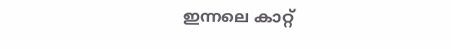ഇന്നലെ കാറ്റ്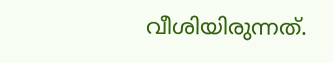വീശിയിരുന്നത്.